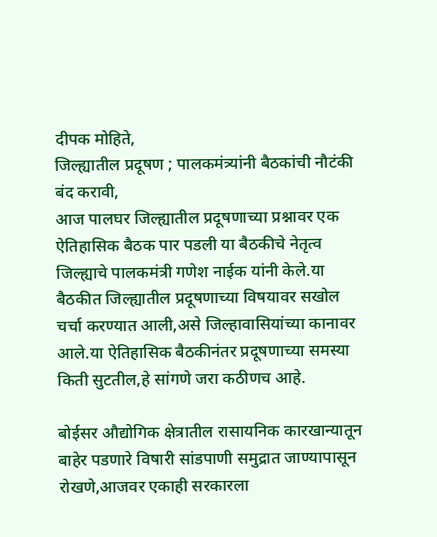दीपक मोहिते,
जिल्ह्यातील प्रदूषण ; पालकमंत्र्यांनी बैठकांची नौटंकी बंद करावी,
आज पालघर जिल्ह्यातील प्रदूषणाच्या प्रश्नावर एक ऐतिहासिक बैठक पार पडली या बैठकीचे नेतृत्व जिल्ह्याचे पालकमंत्री गणेश नाईक यांनी केले.या बैठकीत जिल्ह्यातील प्रदूषणाच्या विषयावर सखोल चर्चा करण्यात आली,असे जिल्हावासियांच्या कानावर आले.या ऐतिहासिक बैठकीनंतर प्रदूषणाच्या समस्या किती सुटतील,हे सांगणे जरा कठीणच आहे.

बोईसर औद्योगिक क्षेत्रातील रासायनिक कारखान्यातून बाहेर पडणारे विषारी सांडपाणी समुद्रात जाण्यापासून रोखणे,आजवर एकाही सरकारला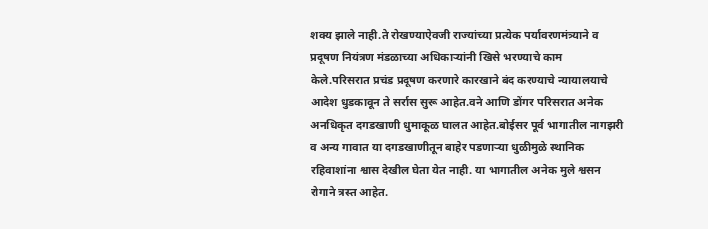शक्य झाले नाही.ते रोखण्याऐवजी राज्यांच्या प्रत्येक पर्यावरणमंत्र्याने व प्रदूषण नियंत्रण मंडळाच्या अधिकाऱ्यांनी खिसे भरण्याचे काम केले.परिसरात प्रचंड प्रदूषण करणारे कारखाने बंद करण्याचे न्यायालयाचे आदेश धुडकावून ते सर्रास सुरू आहेत.वने आणि डोंगर परिसरात अनेक अनधिकृत दगडखाणी धुमाकूळ घालत आहेत.बोईसर पूर्व भागातील नागझरी व अन्य गावात या दगडखाणीतून बाहेर पडणाऱ्या धुळीमुळे स्थानिक रहिवाशांना श्वास देखील घेता येत नाही. या भागातील अनेक मुले श्वसन रोगाने त्रस्त आहेत.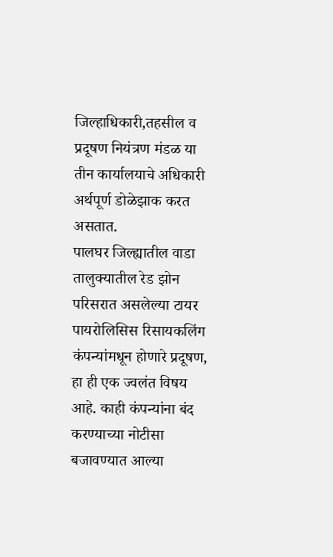जिल्हाधिकारी,तहसील व प्रदूषण नियंत्रण मंडळ या तीन कार्यालयाचे अधिकारी अर्थपूर्ण डोळेझाक करत असतात.
पालघर जिल्ह्यातील वाडा तालुक्यातील रेड झोन परिसरात असलेल्या टायर पायरोलिसिस रिसायकलिंग कंपन्यांमधून होणारे प्रदूषण, हा ही एक ज्वलंत विषय आहे. काही कंपन्यांना बंद करण्याच्या नोटीसा बजावण्यात आल्या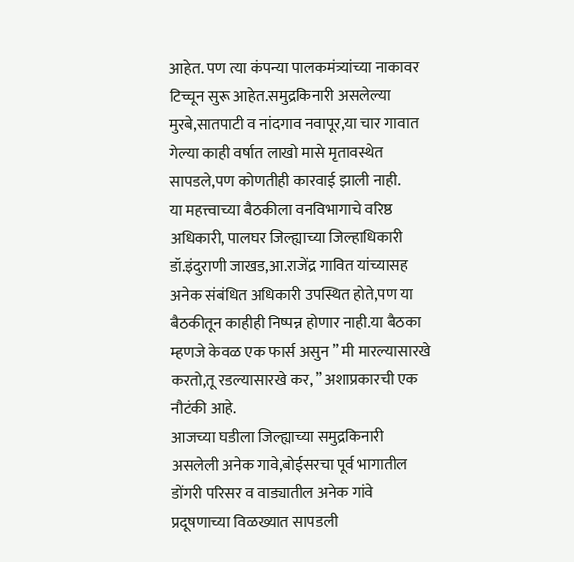आहेत. पण त्या कंपन्या पालकमंत्र्यांच्या नाकावर टिच्चून सुरू आहेत.समुद्रकिनारी असलेल्या मुरबे,सातपाटी व नांदगाव नवापूर,या चार गावात गेल्या काही वर्षात लाखो मासे मृतावस्थेत सापडले,पण कोणतीही कारवाई झाली नाही.
या महत्त्वाच्या बैठकीला वनविभागाचे वरिष्ठ अधिकारी, पालघर जिल्ह्याच्या जिल्हाधिकारी डॉ.इंदुराणी जाखड,आ.राजेंद्र गावित यांच्यासह अनेक संबंधित अधिकारी उपस्थित होते,पण या बैठकीतून काहीही निष्पन्न होणार नाही.या बैठका म्हणजे केवळ एक फार्स असुन ” मी मारल्यासारखे करतो,तू रडल्यासारखे कर, ” अशाप्रकारची एक नौटंकी आहे.
आजच्या घडीला जिल्ह्याच्या समुद्रकिनारी असलेली अनेक गावे,बोईसरचा पूर्व भागातील डोंगरी परिसर व वाड्यातील अनेक गांवे प्रदूषणाच्या विळख्यात सापडली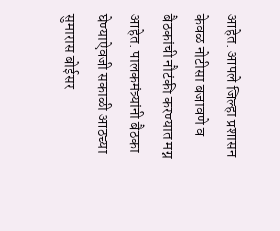आहेत. आपले जिल्हा प्रशासन केवळ नोटीसा बजावणे व बैठकांची नौटंकी करण्यात मग्न आहेत. पालकमंत्र्यांनी बैठका घेण्याऐवजी सकाळी आठच्या सुमारास बोईसर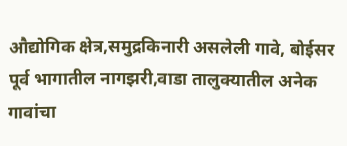औद्योगिक क्षेत्र,समुद्रकिनारी असलेली गावे, बोईसर पूर्व भागातील नागझरी,वाडा तालुक्यातील अनेक गावांचा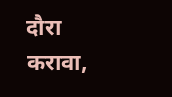दौरा करावा,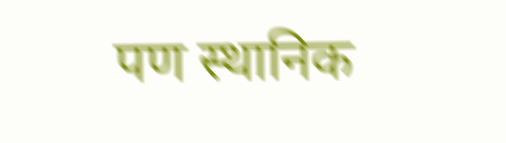पण स्थानिक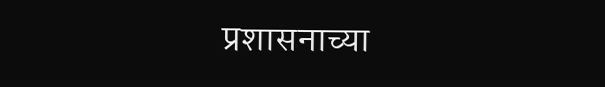प्रशासनाच्या